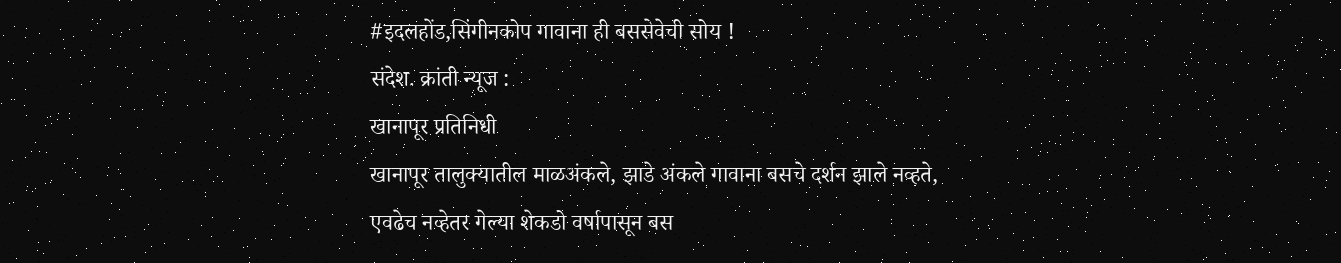#इदलहोंड,सिंगीनकोप गावाना ही बससेवेची सोय !
संदेश. क्रांती न्यूज :
खानापूर प्रतिनिधी
खानापूर तालुक्यातील माळअंकले, झाडे अंकले गावाना बसचे दर्शन झाले नव्हते, एवढेच नव्हेतर गेल्या शेकडो वर्षापासून बस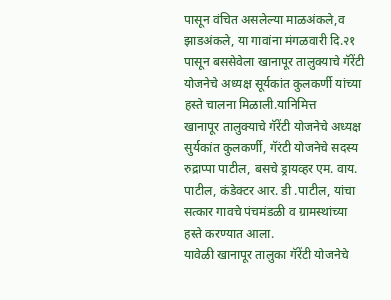पासून वंचित असलेल्या माळअंकले,व झाडअंकले, या गावांना मंगळवारी दि.२१ पासून बससेवेला खानापूर तालुक्याचे गॅरेंटी योजनेचे अध्यक्ष सूर्यकांत कुलकर्णी यांच्या हस्ते चालना मिळाली.यानिमित्त
खानापूर तालुक्याचे गॅरेंटी योजनेचे अध्यक्ष सुर्यकांत कुलकर्णी, गॅरंटी योजनेचे सदस्य रुद्राप्पा पाटील, बसचे ड्रायव्हर एम. वाय. पाटील, कंडेक्टर आर. डी .पाटील, यांचा सत्कार गावचे पंचमंडळी व ग्रामस्थांच्या हस्ते करण्यात आला.
यावेळी खानापूर तालुका गॅरेंटी योजनेचे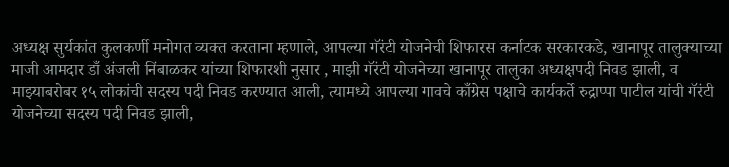अध्यक्ष सुर्यकांत कुलकर्णी मनोगत व्यक्त करताना म्हणाले, आपल्या गॅरंटी योजनेची शिफारस कर्नाटक सरकारकडे, खानापूर तालुक्याच्या माजी आमदार डाँ अंजली निंबाळकर यांच्या शिफारशी नुसार , माझी गॅरंटी योजनेच्या खानापूर तालुका अध्यक्षपदी निवड झाली, व माझ्याबरोबर १५ लोकांची सदस्य पदी निवड करण्यात आली, त्यामध्ये आपल्या गावचे काँग्रेस पक्षाचे कार्यकर्ते रुद्राप्पा पाटील यांची गॅरंटी योजनेच्या सदस्य पदी निवड झाली,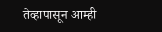तेव्हापासून आम्ही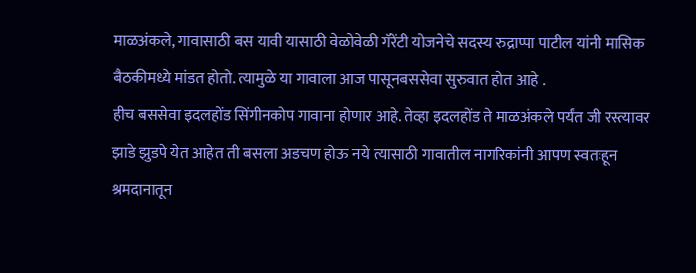माळअंकले, गावासाठी बस यावी यासाठी वेळोवेळी गॅरेंटी योजनेचे सदस्य रुद्राप्पा पाटील यांनी मासिक बैठकीमध्ये मांडत होतो. त्यामुळे या गावाला आज पासूनबससेवा सुरुवात होत आहे .
हीच बससेवा इदलहोंड सिंगीनकोप गावाना होणार आहे. तेव्हा इदलहोंड ते माळअंकले पर्यंत जी रस्त्यावर झाडे झुडपे येत आहेत ती बसला अडचण होऊ नये त्यासाठी गावातील नागरिकांनी आपण स्वतःहून श्रमदानातून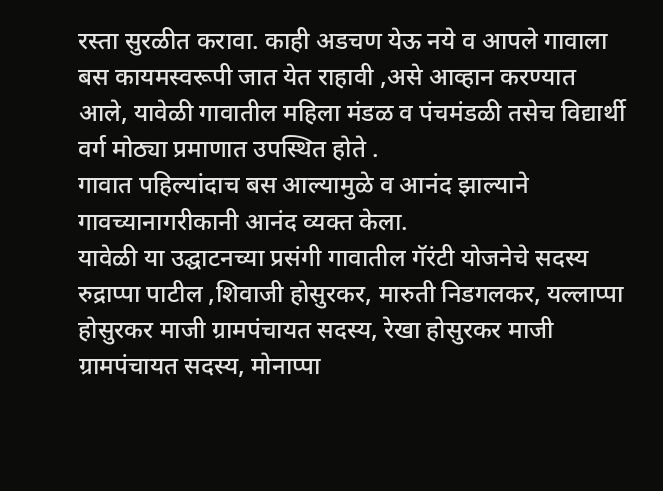रस्ता सुरळीत करावा. काही अडचण येऊ नये व आपले गावाला बस कायमस्वरूपी जात येत राहावी ,असे आव्हान करण्यात आले, यावेळी गावातील महिला मंडळ व पंचमंडळी तसेच विद्यार्थी वर्ग मोठ्या प्रमाणात उपस्थित होते .
गावात पहिल्यांदाच बस आल्यामुळे व आनंद झाल्याने गावच्यानागरीकानी आनंद व्यक्त केला.
यावेळी या उद्घाटनच्या प्रसंगी गावातील गॅरंटी योजनेचे सदस्य रुद्राप्पा पाटील ,शिवाजी होसुरकर, मारुती निडगलकर, यल्लाप्पा होसुरकर माजी ग्रामपंचायत सदस्य, रेखा होसुरकर माजी ग्रामपंचायत सदस्य, मोनाप्पा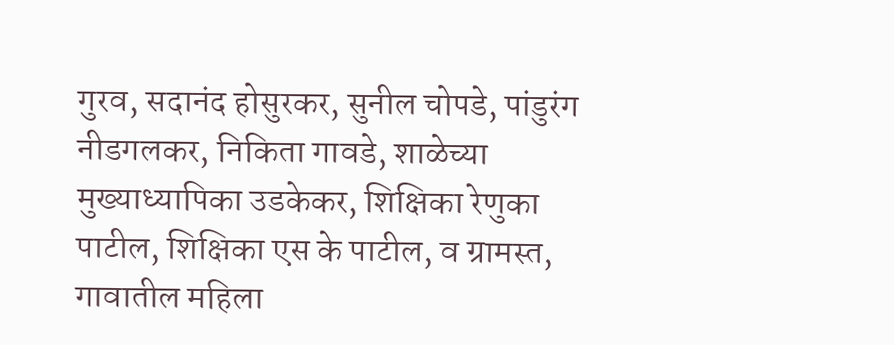गुरव, सदानंद होसुरकर, सुनील चोपडे, पांडुरंग नीडगलकर, निकिता गावडे, शाळेच्या मुख्याध्यापिका उडकेकर, शिक्षिका रेणुका पाटील, शिक्षिका एस के पाटील, व ग्रामस्त, गावातील महिला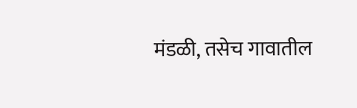मंडळी, तसेच गावातील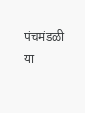पंचमंडळी या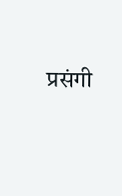प्रसंगी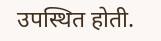उपस्थित होती.